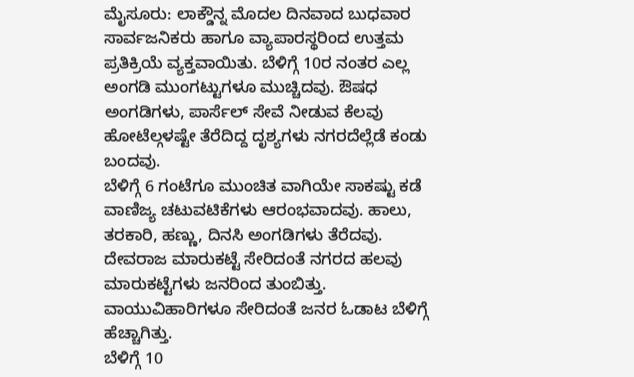ಮೈಸೂರು: ಲಾಕ್ಡೌನ್ನ ಮೊದಲ ದಿನವಾದ ಬುಧವಾರ ಸಾರ್ವಜನಿಕರು ಹಾಗೂ ವ್ಯಾಪಾರಸ್ಥರಿಂದ ಉತ್ತಮ ಪ್ರತಿಕ್ರಿಯೆ ವ್ಯಕ್ತವಾಯಿತು. ಬೆಳಿಗ್ಗೆ 10ರ ನಂತರ ಎಲ್ಲ ಅಂಗಡಿ ಮುಂಗಟ್ಟುಗಳೂ ಮುಚ್ಚಿದವು. ಔಷಧ ಅಂಗಡಿಗಳು, ಪಾರ್ಸೆಲ್ ಸೇವೆ ನೀಡುವ ಕೆಲವು ಹೋಟೆಲ್ಗಳಷ್ಟೇ ತೆರೆದಿದ್ದ ದೃಶ್ಯಗಳು ನಗರದೆಲ್ಲೆಡೆ ಕಂಡು ಬಂದವು.
ಬೆಳಿಗ್ಗೆ 6 ಗಂಟೆಗೂ ಮುಂಚಿತ ವಾಗಿಯೇ ಸಾಕಷ್ಟು ಕಡೆ ವಾಣಿಜ್ಯ ಚಟುವಟಿಕೆಗಳು ಆರಂಭವಾದವು. ಹಾಲು, ತರಕಾರಿ, ಹಣ್ಣು, ದಿನಸಿ ಅಂಗಡಿಗಳು ತೆರೆದವು. ದೇವರಾಜ ಮಾರುಕಟ್ಟೆ ಸೇರಿದಂತೆ ನಗರದ ಹಲವು ಮಾರುಕಟ್ಟೆಗಳು ಜನರಿಂದ ತುಂಬಿತ್ತು. ವಾಯುವಿಹಾರಿಗಳೂ ಸೇರಿದಂತೆ ಜನರ ಓಡಾಟ ಬೆಳಿಗ್ಗೆ ಹೆಚ್ಚಾಗಿತ್ತು.
ಬೆಳಿಗ್ಗೆ 10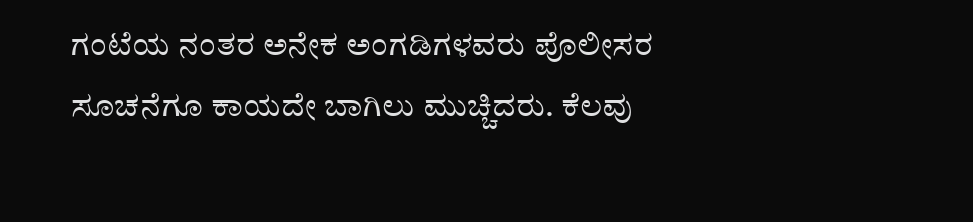ಗಂಟೆಯ ನಂತರ ಅನೇಕ ಅಂಗಡಿಗಳವರು ಪೊಲೀಸರ ಸೂಚನೆಗೂ ಕಾಯದೇ ಬಾಗಿಲು ಮುಚ್ಚಿದರು. ಕೆಲವು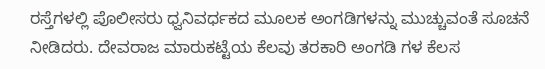ರಸ್ತೆಗಳಲ್ಲಿ ಪೊಲೀಸರು ಧ್ವನಿವರ್ಧಕದ ಮೂಲಕ ಅಂಗಡಿಗಳನ್ನು ಮುಚ್ಚುವಂತೆ ಸೂಚನೆ ನೀಡಿದರು. ದೇವರಾಜ ಮಾರುಕಟ್ಟೆಯ ಕೆಲವು ತರಕಾರಿ ಅಂಗಡಿ ಗಳ ಕೆಲಸ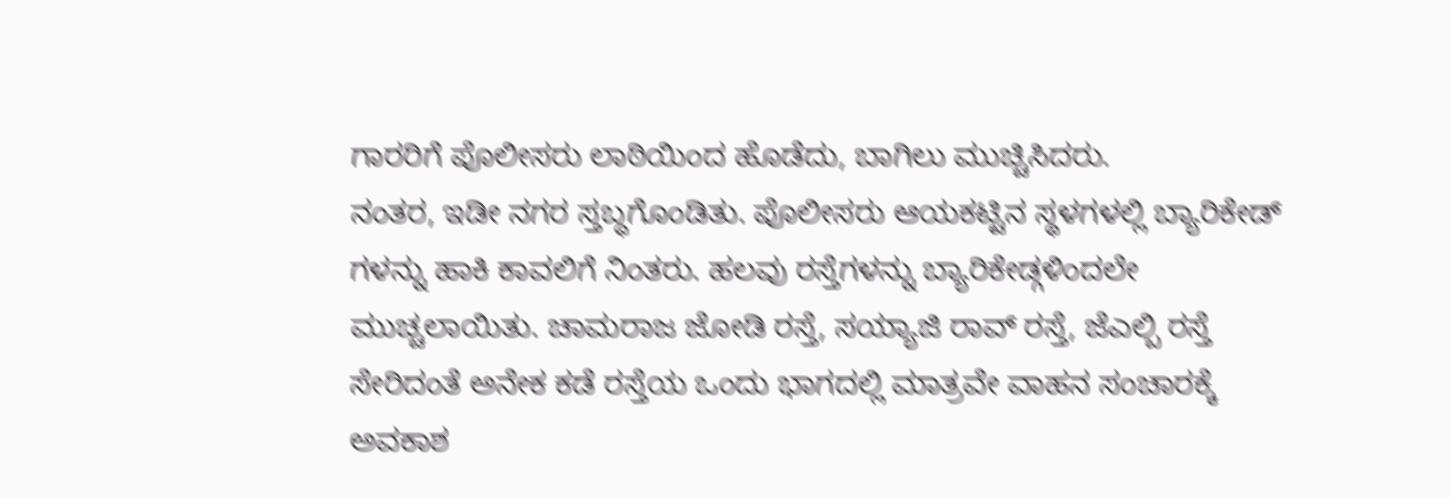ಗಾರರಿಗೆ ಪೊಲೀಸರು ಲಾಠಿಯಿಂದ ಹೊಡೆದು, ಬಾಗಿಲು ಮುಚ್ಚಿಸಿದರು.
ನಂತರ, ಇಡೀ ನಗರ ಸ್ತಬ್ಧಗೊಂಡಿತು. ಪೊಲೀಸರು ಆಯಕಟ್ಟಿನ ಸ್ಥಳಗಳಲ್ಲಿ ಬ್ಯಾರಿಕೇಡ್ ಗಳನ್ನು ಹಾಕಿ ಕಾವಲಿಗೆ ನಿಂತರು. ಹಲವು ರಸ್ತೆಗಳನ್ನು ಬ್ಯಾರಿಕೇಡ್ಗಳಿಂದಲೇ ಮುಚ್ಚಲಾಯಿತು. ಚಾಮರಾಜ ಜೋಡಿ ರಸ್ತೆ, ಸಯ್ಯಾಜಿ ರಾವ್ ರಸ್ತೆ, ಜೆಎಲ್ಬಿ ರಸ್ತೆ ಸೇರಿದಂತೆ ಅನೇಕ ಕಡೆ ರಸ್ತೆಯ ಒಂದು ಭಾಗದಲ್ಲಿ ಮಾತ್ರವೇ ವಾಹನ ಸಂಚಾರಕ್ಕೆ ಅವಕಾಶ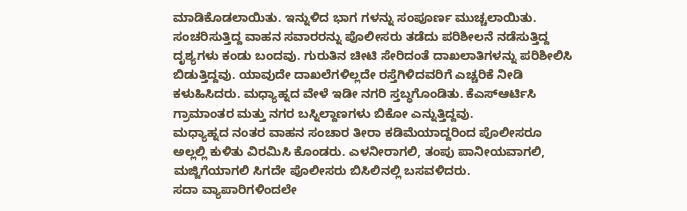ಮಾಡಿಕೊಡಲಾಯಿತು. ಇನ್ನುಳಿದ ಭಾಗ ಗಳನ್ನು ಸಂಪೂರ್ಣ ಮುಚ್ಚಲಾಯಿತು.
ಸಂಚರಿಸುತ್ತಿದ್ದ ವಾಹನ ಸವಾರರನ್ನು ಪೊಲೀಸರು ತಡೆದು ಪರಿಶೀಲನೆ ನಡೆಸುತ್ತಿದ್ದ ದೃಶ್ಯಗಳು ಕಂಡು ಬಂದವು. ಗುರುತಿನ ಚೀಟಿ ಸೇರಿದಂತೆ ದಾಖಲಾತಿಗಳನ್ನು ಪರಿಶೀಲಿಸಿ ಬಿಡುತ್ತಿದ್ದವು. ಯಾವುದೇ ದಾಖಲೆಗಳಿಲ್ಲದೇ ರಸ್ತೆಗಿಳಿದವರಿಗೆ ಎಚ್ಚರಿಕೆ ನೀಡಿ ಕಳುಹಿಸಿದರು. ಮಧ್ಯಾಹ್ನದ ವೇಳೆ ಇಡೀ ನಗರಿ ಸ್ತಬ್ಧಗೊಂಡಿತು. ಕೆಎಸ್ಆರ್ಟಿಸಿ ಗ್ರಾಮಾಂತರ ಮತ್ತು ನಗರ ಬಸ್ನಿಲ್ದಾಣಗಳು ಬಿಕೋ ಎನ್ನುತ್ತಿದ್ದವು.
ಮಧ್ಯಾಹ್ನದ ನಂತರ ವಾಹನ ಸಂಚಾರ ತೀರಾ ಕಡಿಮೆಯಾದ್ದರಿಂದ ಪೊಲೀಸರೂ ಅಲ್ಲಲ್ಲಿ ಕುಳಿತು ವಿರಮಿಸಿ ಕೊಂಡರು. ಎಳನೀರಾಗಲಿ, ತಂಪು ಪಾನೀಯವಾಗಲಿ, ಮಜ್ಜಿಗೆಯಾಗಲಿ ಸಿಗದೇ ಪೊಲೀಸರು ಬಿಸಿಲಿನಲ್ಲಿ ಬಸವಳಿದರು.
ಸದಾ ವ್ಯಾಪಾರಿಗಳಿಂದಲೇ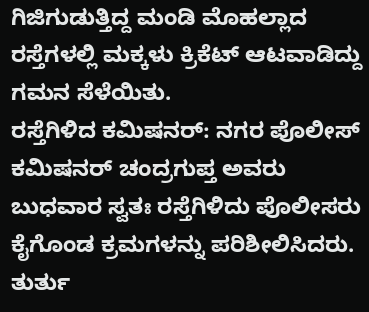ಗಿಜಿಗುಡುತ್ತಿದ್ದ ಮಂಡಿ ಮೊಹಲ್ಲಾದ ರಸ್ತೆಗಳಲ್ಲಿ ಮಕ್ಕಳು ಕ್ರಿಕೆಟ್ ಆಟವಾಡಿದ್ದು ಗಮನ ಸೆಳೆಯಿತು.
ರಸ್ತೆಗಿಳಿದ ಕಮಿಷನರ್: ನಗರ ಪೊಲೀಸ್ ಕಮಿಷನರ್ ಚಂದ್ರಗುಪ್ತ ಅವರು ಬುಧವಾರ ಸ್ವತಃ ರಸ್ತೆಗಿಳಿದು ಪೊಲೀಸರು ಕೈಗೊಂಡ ಕ್ರಮಗಳನ್ನು ಪರಿಶೀಲಿಸಿದರು. ತುರ್ತು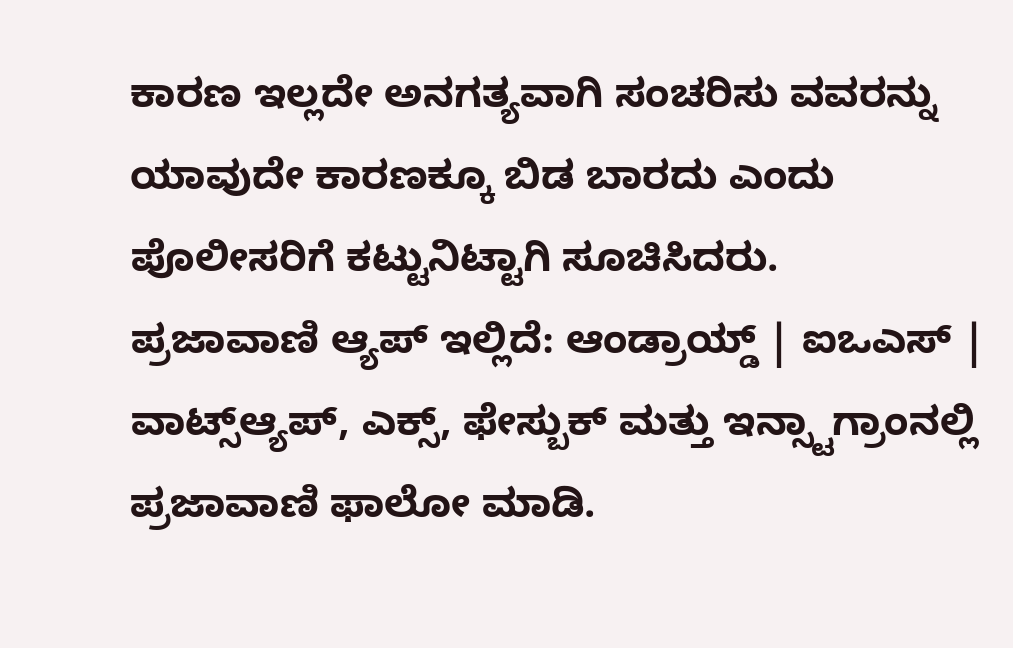ಕಾರಣ ಇಲ್ಲದೇ ಅನಗತ್ಯವಾಗಿ ಸಂಚರಿಸು ವವರನ್ನು ಯಾವುದೇ ಕಾರಣಕ್ಕೂ ಬಿಡ ಬಾರದು ಎಂದು ಪೊಲೀಸರಿಗೆ ಕಟ್ಟುನಿಟ್ಟಾಗಿ ಸೂಚಿಸಿದರು.
ಪ್ರಜಾವಾಣಿ ಆ್ಯಪ್ ಇಲ್ಲಿದೆ: ಆಂಡ್ರಾಯ್ಡ್ | ಐಒಎಸ್ | ವಾಟ್ಸ್ಆ್ಯಪ್, ಎಕ್ಸ್, ಫೇಸ್ಬುಕ್ ಮತ್ತು ಇನ್ಸ್ಟಾಗ್ರಾಂನಲ್ಲಿ ಪ್ರಜಾವಾಣಿ ಫಾಲೋ ಮಾಡಿ.